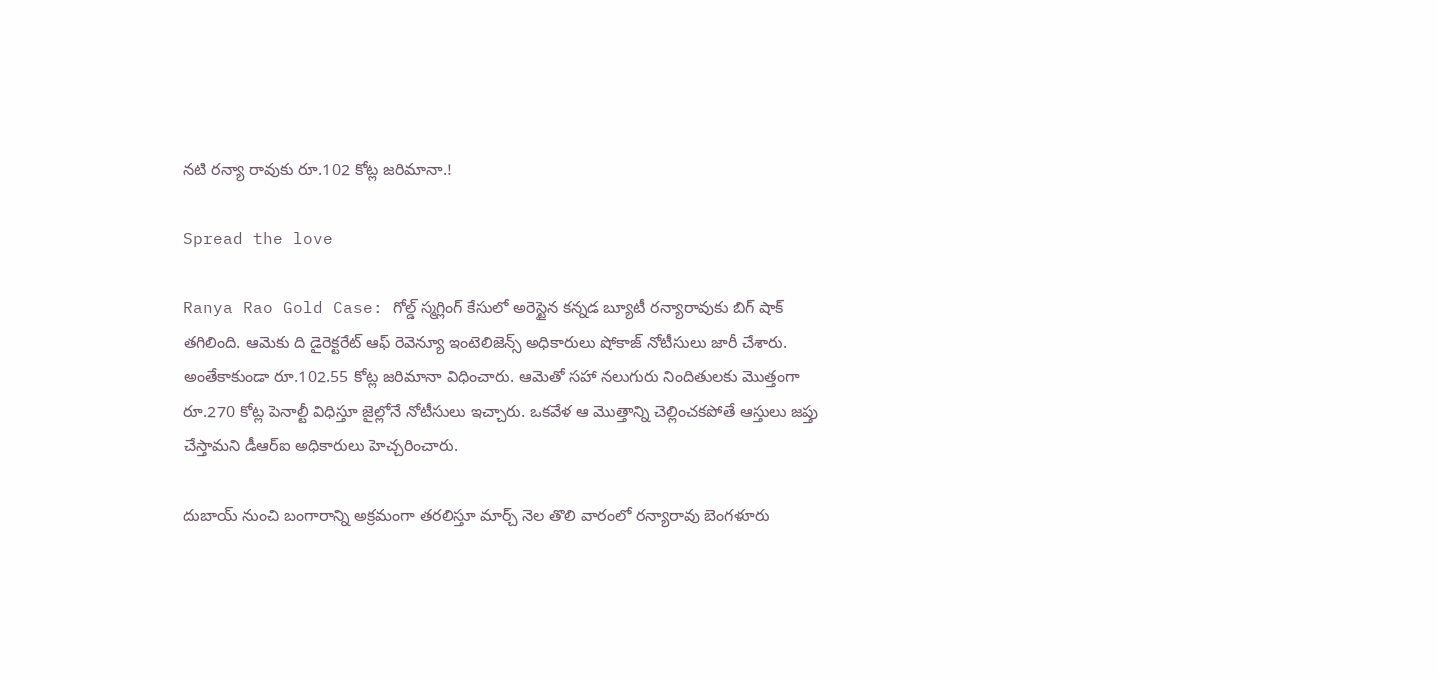నటి రన్యా రావుకు రూ.102 కోట్ల జరిమానా.!

Spread the love

Ranya Rao Gold Case: గోల్డ్ స్మగ్లింగ్‌ కేసులో అరెస్టైన కన్నడ బ్యూటీ రన్యారావుకు బిగ్ షాక్ తగిలింది. ఆమెకు ది డైరెక్టరేట్‌ ఆఫ్‌ రెవెన్యూ ఇంటెలిజెన్స్‌ అధికారులు షోకాజ్‌ నోటీసులు జారీ చేశారు. అంతేకాకుండా రూ.102.55 కోట్ల జరిమానా విధించారు. ఆమెతో సహా నలుగురు నిందితులకు మొత్తంగా రూ.270 కోట్ల పెనాల్టీ విధిస్తూ జైల్లోనే నోటీసులు ఇచ్చారు. ఒకవేళ ఆ మొత్తాన్ని చెల్లించకపోతే ఆస్తులు జప్తు చేస్తామని డీఆర్‌ఐ అధికారులు హెచ్చరించారు.

దుబాయ్‌ నుంచి బంగారాన్ని అక్రమంగా తరలిస్తూ మార్చ్ నెల తొలి వారంలో రన్యారావు బెంగళూరు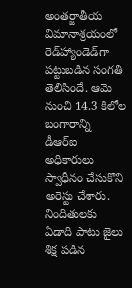అంతర్జాతీయ విమానాశ్రయంలో రెడ్‌హ్యాండెడ్‌గా పట్టుబడిన సంగతి తెలిసిందే. ఆమె నుంచి 14.3 కిలోల బంగారాన్ని డీఆర్‌ఐ అధికారులు స్వాధీనం చేసుకొని అరెస్టు చేశారు. నిందితులకు ఏడాది పాటు జైలు శిక్ష పడిన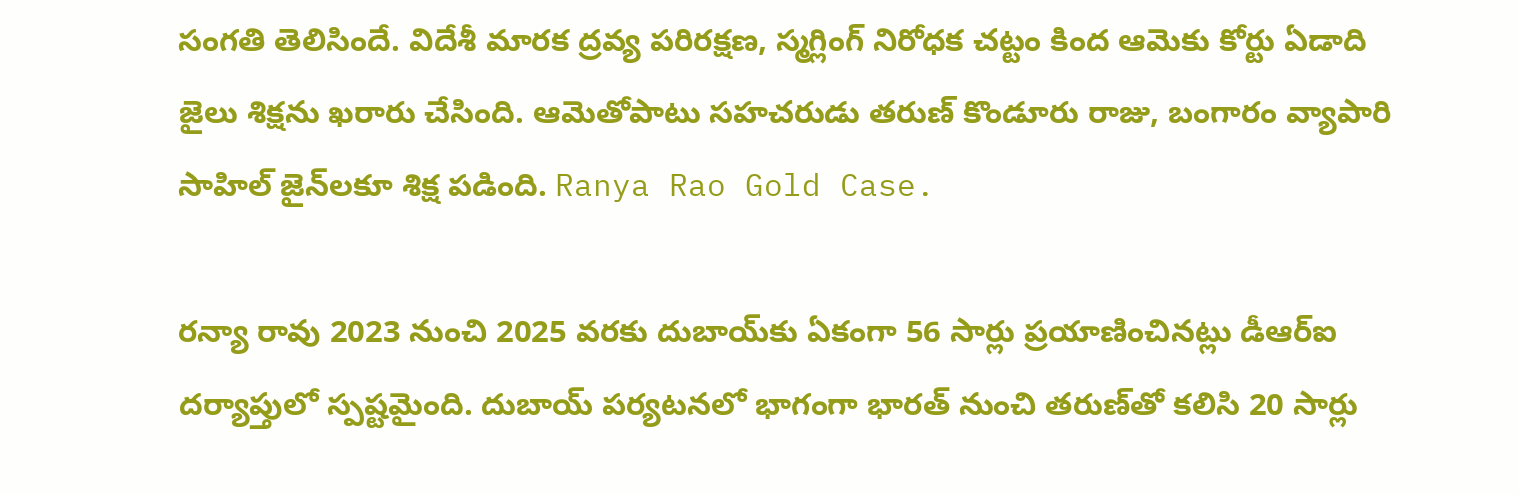సంగతి తెలిసిందే. విదేశీ మారక ద్రవ్య పరిరక్షణ, స్మగ్లింగ్‌ నిరోధక చట్టం కింద ఆమెకు కోర్టు ఏడాది జైలు శిక్షను ఖరారు చేసింది. ఆమెతోపాటు సహచరుడు తరుణ్‌ కొండూరు రాజు, బంగారం వ్యాపారి సాహిల్‌ జైన్‌లకూ శిక్ష పడింది. Ranya Rao Gold Case.

రన్యా రావు 2023 నుంచి 2025 వరకు దుబాయ్‌కు ఏకంగా 56 సార్లు ప్రయాణించినట్లు డీఆర్‌ఐ దర్యాప్తులో స్పష్టమైంది. దుబాయ్‌ పర్యటనలో భాగంగా భారత్‌ నుంచి తరుణ్‌తో కలిసి 20 సార్లు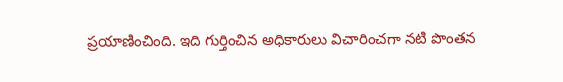ప్రయాణించింది. ఇది గుర్తించిన అధికారులు విచారించగా నటి పొంతన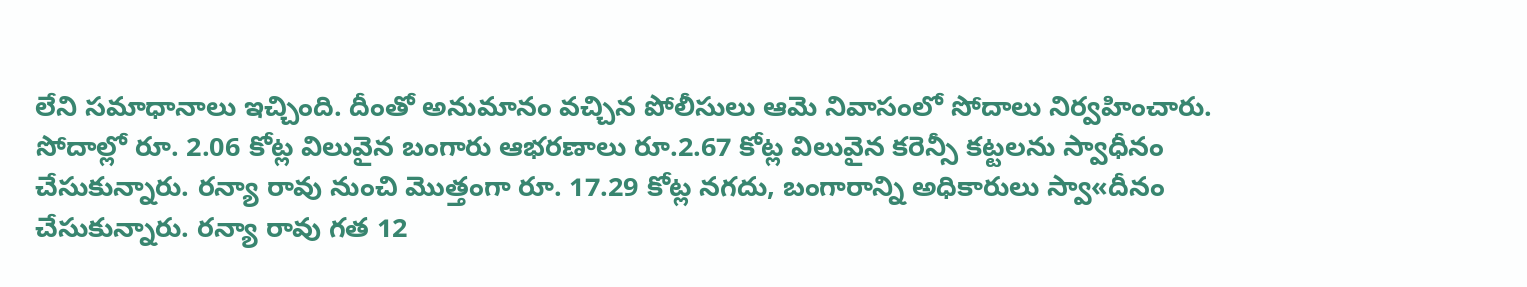లేని సమాధానాలు ఇచ్చింది. దీంతో అనుమానం వచ్చిన పోలీసులు ఆమె నివాసంలో సోదాలు నిర్వహించారు. సోదాల్లో రూ. 2.06 కోట్ల విలువైన బంగారు ఆభరణాలు రూ.2.67 కోట్ల విలువైన కరెన్సీ కట్టలను స్వాధీనం చేసుకున్నారు. రన్యా రావు నుంచి మొత్తంగా రూ. 17.29 కోట్ల నగదు, బంగారాన్ని అధికారులు స్వా«దీనం చేసుకున్నారు. రన్యా రావు గత 12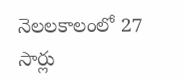నెలలకాలంలో 27 సార్లు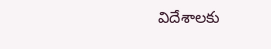విదేశాలకు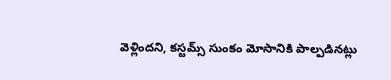వెళ్లిందని, కస్టమ్స్‌ సుంకం మోసానికి పాల్పడినట్లు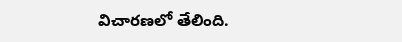విచారణలో తేలింది.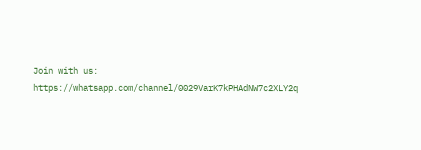Join with us: https://whatsapp.com/channel/0029VarK7kPHAdNW7c2XLY2q